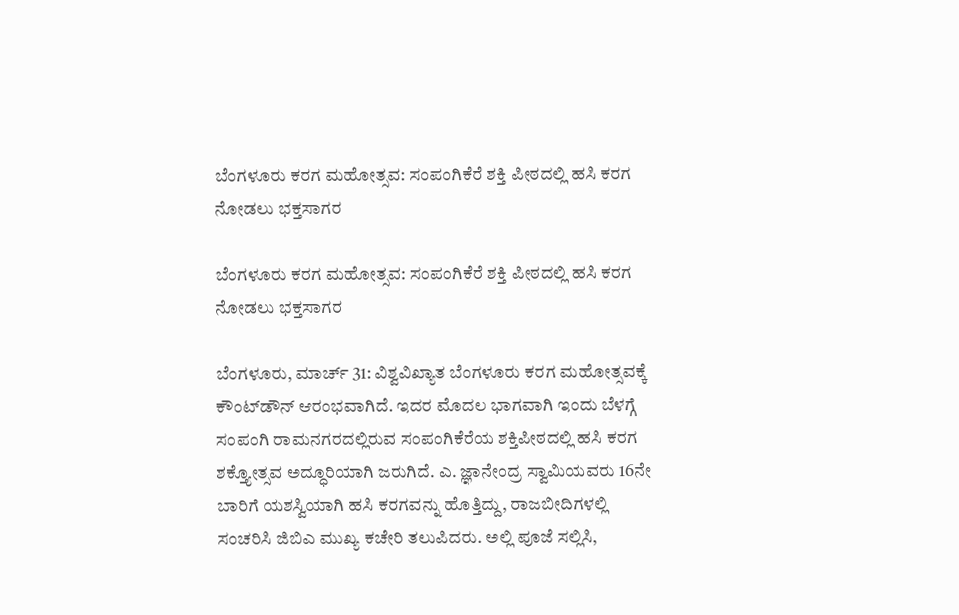ಬೆಂಗಳೂರು ಕರಗ ಮಹೋತ್ಸವ: ಸಂಪಂಗಿಕೆರೆ ಶಕ್ತಿ ಪೀಠದಲ್ಲಿ ಹಸಿ ಕರಗ ನೋಡಲು ಭಕ್ತಸಾಗರ

ಬೆಂಗಳೂರು ಕರಗ ಮಹೋತ್ಸವ: ಸಂಪಂಗಿಕೆರೆ ಶಕ್ತಿ ಪೀಠದಲ್ಲಿ ಹಸಿ ಕರಗ ನೋಡಲು ಭಕ್ತಸಾಗರ

ಬೆಂಗಳೂರು, ಮಾರ್ಚ್ 31: ವಿಶ್ವವಿಖ್ಯಾತ ಬೆಂಗಳೂರು ಕರಗ ಮಹೋತ್ಸವಕ್ಕೆ ಕೌಂಟ್‌ಡೌನ್ ಆರಂಭವಾಗಿದೆ. ಇದರ ಮೊದಲ ಭಾಗವಾಗಿ ಇಂದು ಬೆಳಗ್ಗೆ ಸಂಪಂಗಿ ರಾಮನಗರದಲ್ಲಿರುವ ಸಂಪಂಗಿಕೆರೆಯ ಶಕ್ತಿಪೀಠದಲ್ಲಿ ಹಸಿ ಕರಗ ಶಕ್ತ್ಯೋತ್ಸವ ಅದ್ಧೂರಿಯಾಗಿ ಜರುಗಿದೆ. ಎ. ಜ್ಞಾನೇಂದ್ರ ಸ್ವಾಮಿಯವರು 16ನೇ ಬಾರಿಗೆ ಯಶಸ್ವಿಯಾಗಿ ಹಸಿ ಕರಗವನ್ನು ಹೊತ್ತಿದ್ದು, ರಾಜಬೀದಿಗಳಲ್ಲಿ ಸಂಚರಿಸಿ ಜಿಬಿಎ ಮುಖ್ಯ ಕಚೇರಿ ತಲುಪಿದರು. ಅಲ್ಲಿ ಪೂಜೆ ಸಲ್ಲಿಸಿ,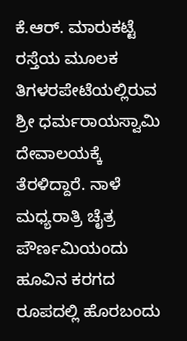ಕೆ.ಆರ್. ಮಾರುಕಟ್ಟೆ ರಸ್ತೆಯ ಮೂಲಕ ತಿಗಳರಪೇಟೆಯಲ್ಲಿರುವ ಶ್ರೀ ಧರ್ಮರಾಯಸ್ವಾಮಿ ದೇವಾಲಯಕ್ಕೆ ತೆರಳಿದ್ದಾರೆ. ನಾಳೆ ಮಧ್ಯರಾತ್ರಿ ಚೈತ್ರ ಪೌರ್ಣಮಿಯಂದು ಹೂವಿನ ಕರಗದ ರೂಪದಲ್ಲಿ ಹೊರಬಂದು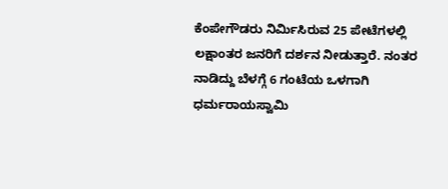ಕೆಂಪೇಗೌಡರು ನಿರ್ಮಿಸಿರುವ 25 ಪೇಟೆಗಳಲ್ಲಿ ಲಕ್ಷಾಂತರ ಜನರಿಗೆ ದರ್ಶನ ನೀಡುತ್ತಾರೆ. ನಂತರ ನಾಡಿದ್ದು ಬೆಳಗ್ಗೆ 6 ಗಂಟೆಯ ಒಳಗಾಗಿ ಧರ್ಮರಾಯಸ್ವಾಮಿ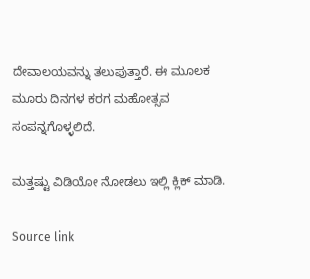ದೇವಾಲಯವನ್ನು ತಲುಪುತ್ತಾರೆ. ಈ ಮೂಲಕ ಮೂರು ದಿನಗಳ ಕರಗ ಮಹೋತ್ಸವ ಸಂಪನ್ನಗೊಳ್ಳಲಿದೆ.

ಮತ್ತಷ್ಟು ವಿಡಿಯೋ ನೋಡಲು ಇಲ್ಲಿ ಕ್ಲಿಕ್ ಮಾಡಿ.

Source link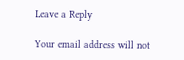Leave a Reply

Your email address will not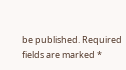be published. Required fields are marked *